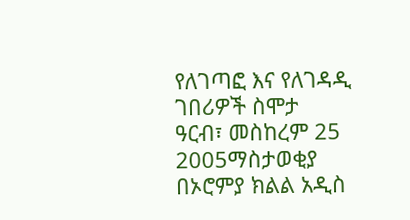የለገጣፎ እና የለገዳዲ ገበሪዎች ስሞታ
ዓርብ፣ መስከረም 25 2005ማስታወቂያ
በኦሮምያ ክልል አዲስ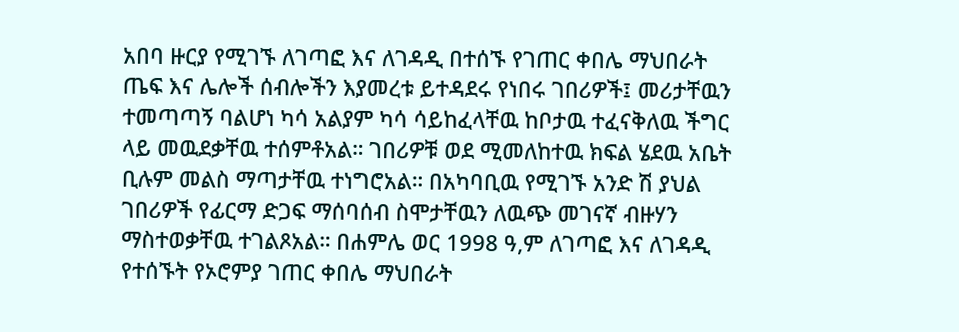አበባ ዙርያ የሚገኙ ለገጣፎ እና ለገዳዲ በተሰኙ የገጠር ቀበሌ ማህበራት ጤፍ እና ሌሎች ሰብሎችን እያመረቱ ይተዳደሩ የነበሩ ገበሪዎች፤ መሪታቸዉን ተመጣጣኝ ባልሆነ ካሳ አልያም ካሳ ሳይከፈላቸዉ ከቦታዉ ተፈናቅለዉ ችግር ላይ መዉደቃቸዉ ተሰምቶአል። ገበሪዎቹ ወደ ሚመለከተዉ ክፍል ሄደዉ አቤት ቢሉም መልስ ማጣታቸዉ ተነግሮአል። በአካባቢዉ የሚገኙ አንድ ሽ ያህል ገበሪዎች የፊርማ ድጋፍ ማሰባሰብ ስሞታቸዉን ለዉጭ መገናኛ ብዙሃን ማስተወቃቸዉ ተገልጾአል። በሐምሌ ወር 1998 ዓ,ም ለገጣፎ እና ለገዳዲ የተሰኙት የኦሮምያ ገጠር ቀበሌ ማህበራት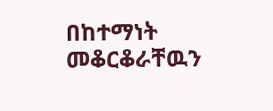በከተማነት መቆርቆራቸዉን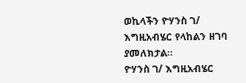ወኪላችን ዮሃንስ ገ/ እግዚአብሄር የላከልን ዘገባ ያመለክታል።
ዮሃንስ ገ/ እግዚአብሄር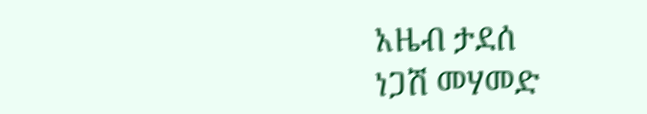አዜብ ታደሰ
ነጋሽ መሃመድ